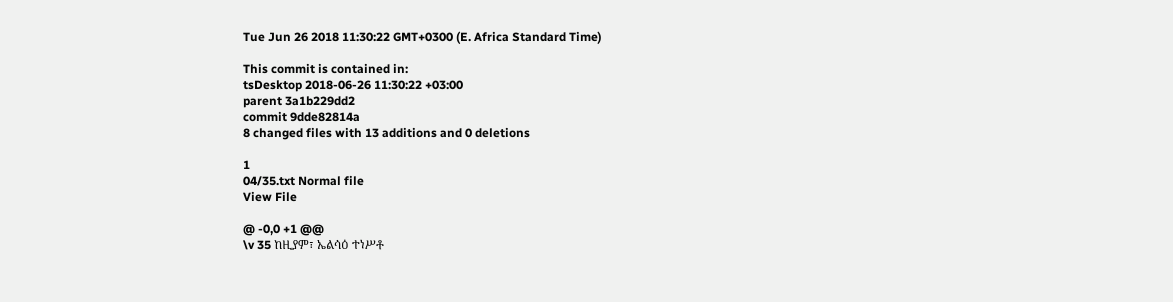Tue Jun 26 2018 11:30:22 GMT+0300 (E. Africa Standard Time)

This commit is contained in:
tsDesktop 2018-06-26 11:30:22 +03:00
parent 3a1b229dd2
commit 9dde82814a
8 changed files with 13 additions and 0 deletions

1
04/35.txt Normal file
View File

@ -0,0 +1 @@
\v 35 ከዚያም፣ ኤልሳዕ ተነሥቶ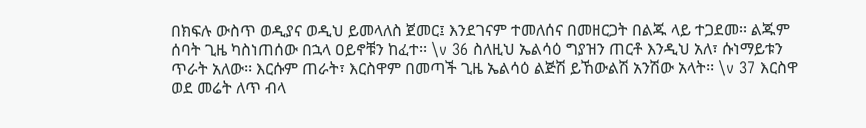በክፍሉ ውስጥ ወዲያና ወዲህ ይመላለስ ጀመር፤ እንደገናም ተመለሰና በመዘርጋት በልጁ ላይ ተጋደመ፡፡ ልጁም ሰባት ጊዜ ካስነጠሰው በኋላ ዐይኖቹን ከፈተ፡፡ \v 36 ስለዚህ ኤልሳዕ ግያዝን ጠርቶ እንዲህ አለ፣ ሱነማይቱን ጥራት አለው፡፡ እርሱም ጠራት፣ እርስዋም በመጣች ጊዜ ኤልሳዕ ልጅሽ ይኸውልሽ አንሽው አላት፡፡ \v 37 እርስዋ ወደ መሬት ለጥ ብላ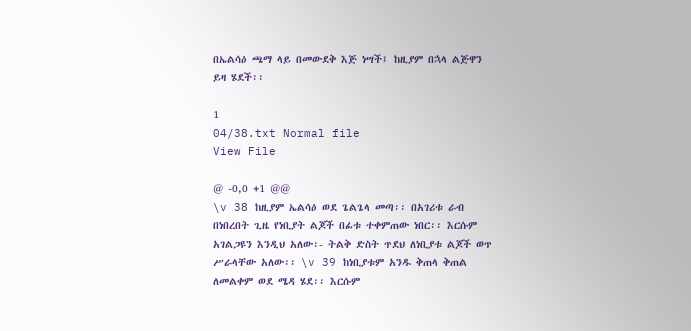በኤልሳዕ ጫማ ላይ በመውደቅ እጅ ነሣች፤ ከዚያም በኋላ ልጅዋን ይዛ ሄደች፡፡

1
04/38.txt Normal file
View File

@ -0,0 +1 @@
\v 38 ከዚያም ኤልሳዕ ወደ ጌልጌላ መጣ፡፡ በአገሪቱ ራብ በነበረበት ጊዜ የነቢያት ልጆች በፊቱ ተቀምጠው ነበር፡፡ እርሱም አገልጋዩን እንዲህ አለው፡- ትልቅ ድስት ጥደህ ለነቢያቱ ልጆች ወጥ ሥራላቸው አለው፡፡ \v 39 ከነቢያቱም አንዱ ቅጠላ ቅጠል ለመልቀም ወደ ሜዳ ሄደ፡፡ እርሱም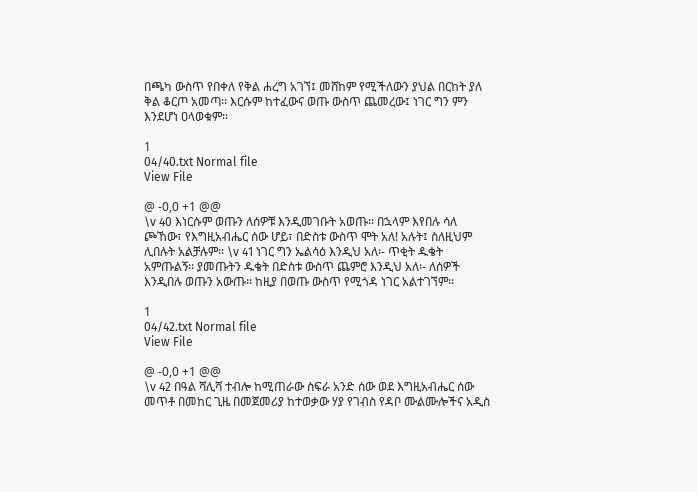በጫካ ውስጥ የበቀለ የቅል ሐረግ አገኘ፤ መሸከም የሚችለውን ያህል በርከት ያለ ቅል ቆርጦ አመጣ፡፡ እርሱም ከተፈውና ወጡ ውስጥ ጨመረው፤ ነገር ግን ምን እንደሆነ ዐላወቁም፡፡

1
04/40.txt Normal file
View File

@ -0,0 +1 @@
\v 40 እነርሱም ወጡን ለሰዎቹ እንዲመገቡት አወጡ፡፡ በኋላም እየበሉ ሳለ ጮኸው፣ የእግዚአብሔር ሰው ሆይ፣ በድስቱ ውስጥ ሞት አለ! አሉት፤ ስለዚህም ሊበሉት አልቻሉም፡፡ \v 41 ነገር ግን ኤልሳዕ እንዲህ አለ፡- ጥቂት ዱቄት አምጡልኝ፡፡ ያመጡትን ዱቄት በድስቱ ውስጥ ጨምሮ እንዲህ አለ፡- ለሰዎች እንዲበሉ ወጡን አውጡ፡፡ ከዚያ በወጡ ውስጥ የሚጎዳ ነገር አልተገኘም፡፡

1
04/42.txt Normal file
View File

@ -0,0 +1 @@
\v 42 በዓል ሻሊሻ ተብሎ ከሚጠራው ስፍራ አንድ ሰው ወደ እግዚአብሔር ሰው መጥቶ በመከር ጊዜ በመጀመሪያ ከተወቃው ሃያ የገብስ የዳቦ ሙልሙሎችና አዲስ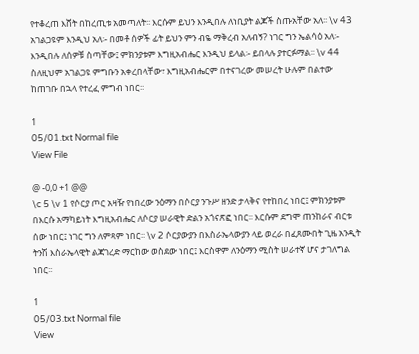የተቆረጠ እሸት በከረጢቱ አመጣለት፡፡ እርሱም ይህን እንዲበሉ ለነቢያት ልጆች ስጡአቸው አለ፡፡ \v 43 አገልጋዩም እንዲህ አለ፡- በመቶ ሰዎች ፊት ይህን ምን ብዬ ማቅረብ አለብኝ? ነገር ግን ኤልሳዕ አለ፡- እንዲበሉ ለሰዎቹ ስጣቸው፤ ምክንያቱም እግዚአብሔር እንዲህ ይላል፡- ይበላሉ ያተርፉማል፡፡ \v 44 ስለዚህም አገልጋዩ ምግቡን አቀረበላቸው፣ እግዚአብሔርም በተናገረው መሠረት ሁሉም በልተው ከጠገቡ በኋላ የተረፈ ምግብ ነበር፡፡

1
05/01.txt Normal file
View File

@ -0,0 +1 @@
\c 5 \v 1 የሶርያ ጦር አዛዥ የነበረው ንዕማን በሶርያ ንጉሥ ዘንድ ታላቅና የተከበረ ነበር፤ ምክንያቱም በእርሱ አማካይነት እግዚአብሔር ለሶርያ ሠራዊት ድልን አጎናጽፎ ነበር፡፡ እርሱም ደግሞ ጠንከራና ብርቱ ሰው ነበር፤ ነገር ግን ለምጻም ነበር፡፡ \v 2 ሶርያውያን በእስራኤላውያን ላይ ወረራ በፈጸሙበት ጊዜ አንዲት ትንሽ እስራኤላዊት ልጃገረድ ማርከው ወስደው ነበር፤ እርስዋም ለንዕማን ሚስት ሠራተኛ ሆና ታገለግል ነበር፡፡

1
05/03.txt Normal file
View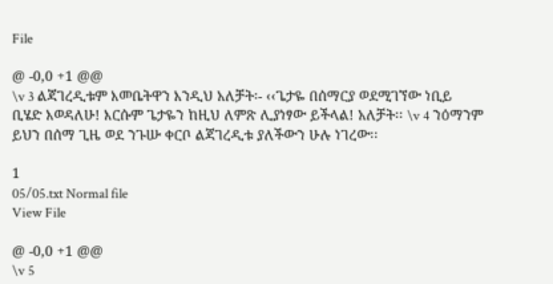File

@ -0,0 +1 @@
\v 3 ልጃገረዲቱም እመቤትዋን እንዲህ አለቻት፡- ‹‹ጌታዬ በሰማርያ ወደሚገኘው ነቢይ ቢሄድ እወዳለሁ! እርሱም ጌታዬን ከዚህ ለምጽ ሊያነፃው ይችላል! አለቻት፡፡ \v 4 ንዕማንም ይህን በሰማ ጊዜ ወደ ንጉሡ ቀርቦ ልጃገረዲቱ ያለችውን ሁሉ ነገረው፡፡

1
05/05.txt Normal file
View File

@ -0,0 +1 @@
\v 5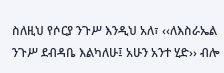ስለዚህ የሶርያ ንጉሥ እንዲህ አለ፣ ‹‹ለእስራኤል ንጉሥ ደብዳቤ እልካለሁ፤ አሁን አንተ ሂድ›› ብሎ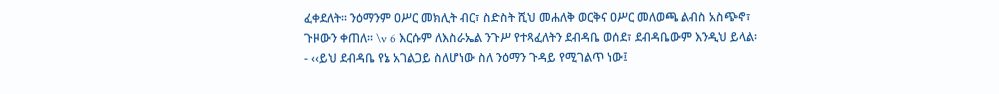ፈቀደለት፡፡ ንዕማንም ዐሥር መክሊት ብር፣ ስድስት ሺህ መሐለቅ ወርቅና ዐሥር መለወጫ ልብስ አስጭኖ፣ ጉዞውን ቀጠለ፡፡ \v 6 እርሱም ለእስራኤል ንጉሥ የተጻፈለትን ደብዳቤ ወሰደ፣ ደብዳቤውም እንዲህ ይላል፡- ‹‹ይህ ደብዳቤ የኔ አገልጋይ ስለሆነው ስለ ንዕማን ጉዳይ የሚገልጥ ነው፤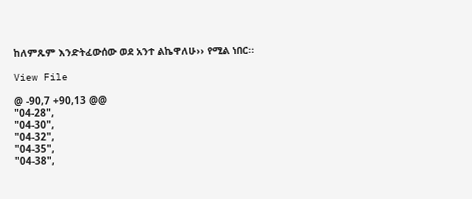ከለምጹም እንድትፈውሰው ወደ አንተ ልኬዋለሁ›› የሚል ነበር፡፡

View File

@ -90,7 +90,13 @@
"04-28",
"04-30",
"04-32",
"04-35",
"04-38",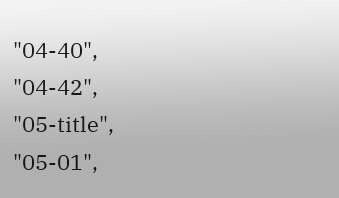"04-40",
"04-42",
"05-title",
"05-01",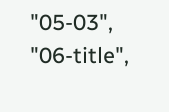"05-03",
"06-title",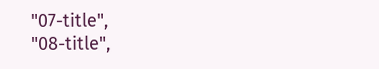"07-title",
"08-title",